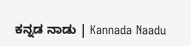ಕನ್ನಡ ನಾಡು | Kannada Naadu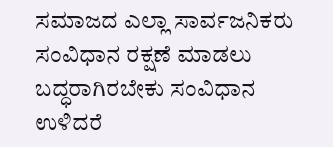ಸಮಾಜದ ಎಲ್ಲಾ ಸಾರ್ವಜನಿಕರು ಸಂವಿಧಾನ ರಕ್ಷಣೆ ಮಾಡಲು ಬದ್ಧರಾಗಿರಬೇಕು ಸಂವಿಧಾನ ಉಳಿದರೆ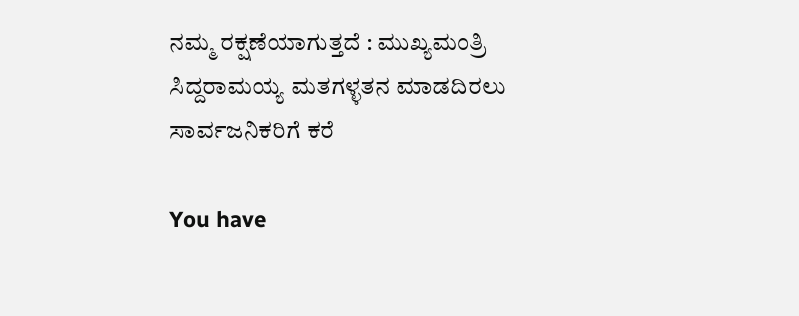ನಮ್ಮ ರಕ್ಷಣೆಯಾಗುತ್ತದೆ : ಮುಖ್ಯಮಂತ್ರಿ ಸಿದ್ದರಾಮಯ್ಯ ಮತಗಳ್ಳತನ ಮಾಡದಿರಲು ಸಾರ್ವಜನಿಕರಿಗೆ ಕರೆ

You have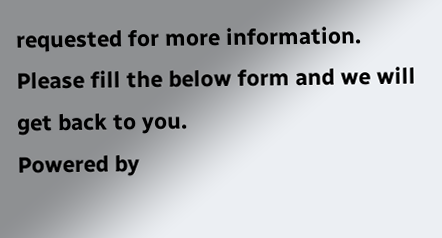requested for more information.
Please fill the below form and we will get back to you.
Powered by